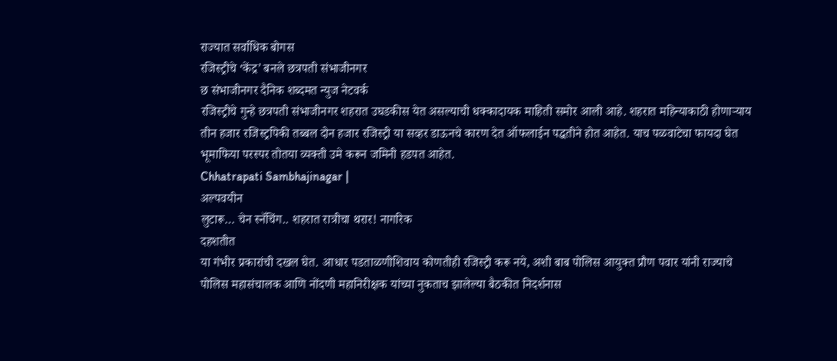राज्यात सर्वाधिक बोगस
रजिस्ट्रीचे ‘केंद्र’ बनले छत्रपती संभाजीनगर
छ संभाजीनगर दैनिक शब्दमत न्युज नेटवर्क
रजिस्ट्रीचे गुन्हे छत्रपती संभाजीनगर शहरात उघडकीस येत असल्याची धक्कादायक माहिती समोर आली आहे. शहरात महिन्याकाठी होणाऱ्याय तीन हजार रजिस्ट्रपिकी तब्बल दोन हजार रजिस्ट्री या सव्हर डाऊनचे कारण देत ऑफलाईन पद्धतीने होत आहेत. याच पळवाटेचा फायदा घेत भूमाफिया परस्पर तोतया व्यक्ती उमे करून जमिनी हडपत आहेत.
Chhatrapati Sambhajinagar |
अल्पवयीन
लुटारू… चेन स्नॅचिंग.. शहरात रात्रीचा थरार! नागरिक
दहशतीत
या गंभीर प्रकारांची दखल घेत. आधार पडताळणीशिवाय कोणतीही रजिस्ट्री करू नये, अशी बाब पोलिस आयुक्त प्रौण पवार यांनी राज्याचे पोलिस महासंचालक आणि नोंदणी महानिरीक्षक यांच्या नुकताच झालेल्या बैठकीत निदर्शनास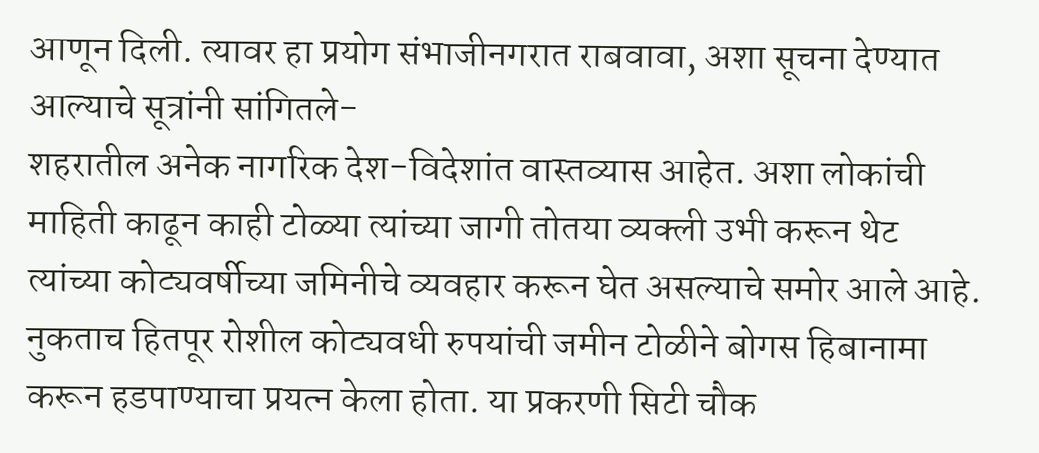आणून दिली. त्यावर हा प्रयोग संभाजीनगरात राबवावा, अशा सूचना देण्यात आल्याचे सूत्रांनी सांगितले-
शहरातील अनेक नागरिक देश-विदेशांत वास्तव्यास आहेत. अशा लोकांची माहिती काढून काही टोळ्या त्यांच्या जागी तोतया व्यक्ली उभी करून थेट त्यांच्या कोट्यवर्षीच्या जमिनीचे व्यवहार करून घेत असल्याचे समोर आले आहे. नुकताच हितपूर रोशील कोट्यवधी रुपयांची जमीन टोळीने बोगस हिबानामा करून हडपाण्याचा प्रयत्न केला होता. या प्रकरणी सिटी चौक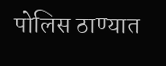पोलिस ठाण्यात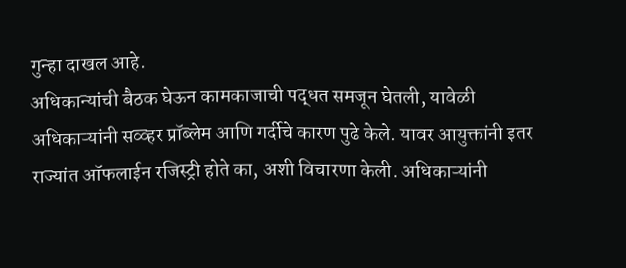गुन्हा दाखल आहे.
अधिकान्यांची बैठक घेऊन कामकाजाची पद्धत समजून घेतली, यावेळी अधिकाऱ्यांनी सव्व्हर प्रॉब्लेम आणि गर्दीचे कारण पुढे केले. यावर आयुक्तांनी इतर राज्यांत ऑफलाईन रजिस्ट्री होते का, अशी विचारणा केली. अधिकाऱ्यांनी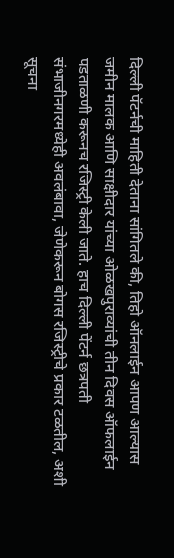दिल्ली पॅटर्नची माहिती देताना सांगितले की, तिहो ऑनलाईन आपण आल्यास जमीन मालक आणि साक्षीदार यांच्या ओळखपुराव्यांची तीन दिवस ऑफलाईन पडताळणी करूनच रजिस्ट्री केली जाते. हाच दिल्ली पेंटर्न छत्रपती संभाजीनगरमध्येही अवलंबावा, जेणेकरून बोगस रजिस्ट्रीचे प्रकार टळतील, अशी सूचना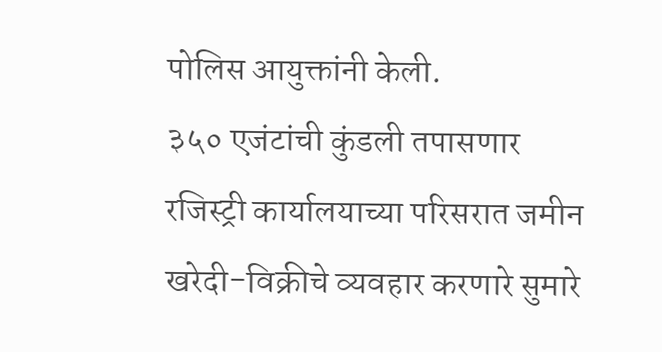पोलिस आयुक्तांनी केली.
३५० एजंटांची कुंडली तपासणार
रजिस्ट्री कार्यालयाच्या परिसरात जमीन खरेदी-विक्रीचे व्यवहार करणारे सुमारे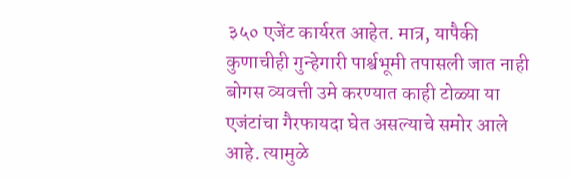३५० एजेंट कार्यरत आहेत. मात्र, यापैकी कुणाचीही गुन्हेगारी पार्श्वभूमी तपासली जात नाही बोगस व्यवत्ती उमे करण्यात काही टोळ्या या एजंटांचा गैरफायदा घेत असल्याचे समोर आले आहे. त्यामुळे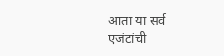आता या सर्व एजंटांची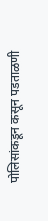पोलिसांकडून कसून पडताळणी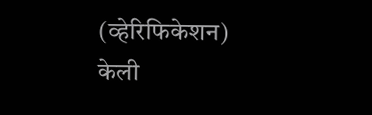(व्हेरिफिकेशन) केली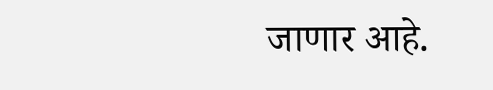जाणार आहे.